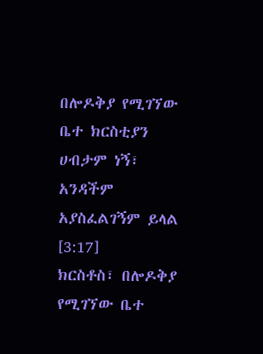በሎዶቅያ የሚገኘው ቤተ ክርስቲያን ሀብታም ነኝ፣ አንዳችም አያስፈልገኝም ይላል [3:17]
ክርስቶስ፣ በሎዶቅያ የሚገኘው ቤተ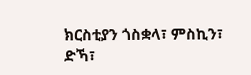ክርስቲያን ጎስቋላ፣ ምስኪን፣ ድኻ፣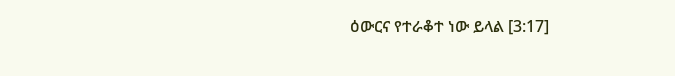ዕውርና የተራቆተ ነው ይላል [3:17]